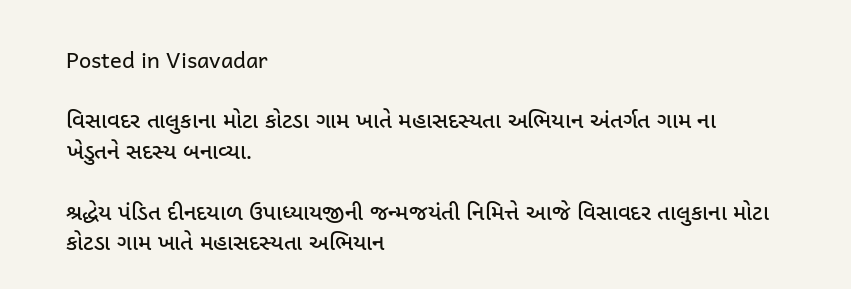Posted in Visavadar

વિસાવદર તાલુકાના મોટા કોટડા ગામ ખાતે મહાસદસ્યતા અભિયાન અંતર્ગત ગામ ના ખેડુતને સદસ્ય બનાવ્યા.

શ્રદ્ધેય પંડિત દીનદયાળ ઉપાધ્યાયજીની જન્મજયંતી નિમિત્તે આજે વિસાવદર તાલુકાના મોટા કોટડા ગામ ખાતે મહાસદસ્યતા અભિયાન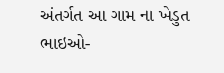અંતર્ગત આ ગામ ના ખેડુત ભાઇઓ-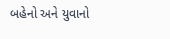બહેનો અને યુવાનો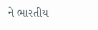ને ભારતીય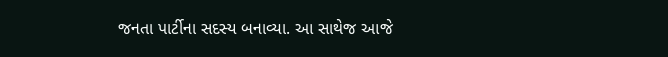જનતા પાર્ટીના સદસ્ય બનાવ્યા. આ સાથેજ આજે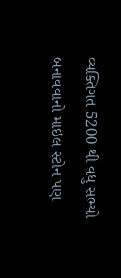વ્યક્તિગત 5200 થી વધુ સભ્યો બનાવવાનો માઇલ સ્ટોન પણ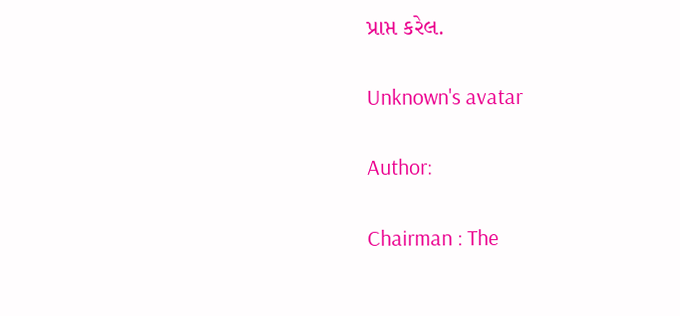પ્રાપ્ત કરેલ.

Unknown's avatar

Author:

Chairman : The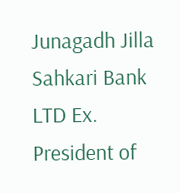Junagadh Jilla Sahkari Bank LTD Ex. President of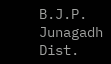B.J.P. Junagadh Dist.